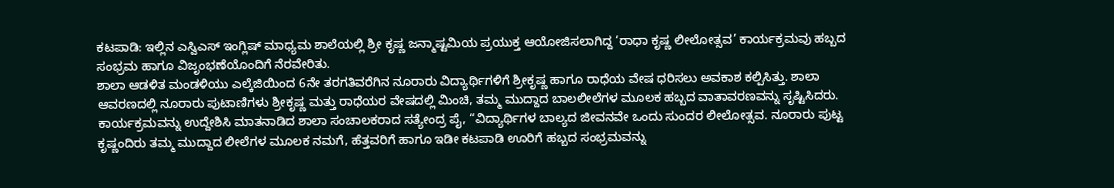ಕಟಪಾಡಿ: ಇಲ್ಲಿನ ಎಸ್ವಿಎಸ್ ಇಂಗ್ಲಿಷ್ ಮಾಧ್ಯಮ ಶಾಲೆಯಲ್ಲಿ ಶ್ರೀ ಕೃಷ್ಣ ಜನ್ಮಾಷ್ಟಮಿಯ ಪ್ರಯುಕ್ತ ಆಯೋಜಿಸಲಾಗಿದ್ದ ‘ರಾಧಾ ಕೃಷ್ಣ ಲೀಲೋತ್ಸವ’ ಕಾರ್ಯಕ್ರಮವು ಹಬ್ಬದ ಸಂಭ್ರಮ ಹಾಗೂ ವಿಜೃಂಭಣೆಯೊಂದಿಗೆ ನೆರವೇರಿತು.
ಶಾಲಾ ಆಡಳಿತ ಮಂಡಳಿಯು ಎಲ್ಕೆಜಿಯಿಂದ 6ನೇ ತರಗತಿವರೆಗಿನ ನೂರಾರು ವಿದ್ಯಾರ್ಥಿಗಳಿಗೆ ಶ್ರೀಕೃಷ್ಣ ಹಾಗೂ ರಾಧೆಯ ವೇಷ ಧರಿಸಲು ಅವಕಾಶ ಕಲ್ಪಿಸಿತ್ತು. ಶಾಲಾ ಆವರಣದಲ್ಲಿ ನೂರಾರು ಪುಟಾಣಿಗಳು ಶ್ರೀಕೃಷ್ಣ ಮತ್ತು ರಾಧೆಯರ ವೇಷದಲ್ಲಿ ಮಿಂಚಿ, ತಮ್ಮ ಮುದ್ದಾದ ಬಾಲಲೀಲೆಗಳ ಮೂಲಕ ಹಬ್ಬದ ವಾತಾವರಣವನ್ನು ಸೃಷ್ಟಿಸಿದರು.
ಕಾರ್ಯಕ್ರಮವನ್ನು ಉದ್ದೇಶಿಸಿ ಮಾತನಾಡಿದ ಶಾಲಾ ಸಂಚಾಲಕರಾದ ಸತ್ಯೇಂದ್ರ ಪೈ, “ವಿದ್ಯಾರ್ಥಿಗಳ ಬಾಲ್ಯದ ಜೀವನವೇ ಒಂದು ಸುಂದರ ಲೀಲೋತ್ಸವ. ನೂರಾರು ಪುಟ್ಟ ಕೃಷ್ಣಂದಿರು ತಮ್ಮ ಮುದ್ದಾದ ಲೀಲೆಗಳ ಮೂಲಕ ನಮಗೆ, ಹೆತ್ತವರಿಗೆ ಹಾಗೂ ಇಡೀ ಕಟಪಾಡಿ ಊರಿಗೆ ಹಬ್ಬದ ಸಂಭ್ರಮವನ್ನು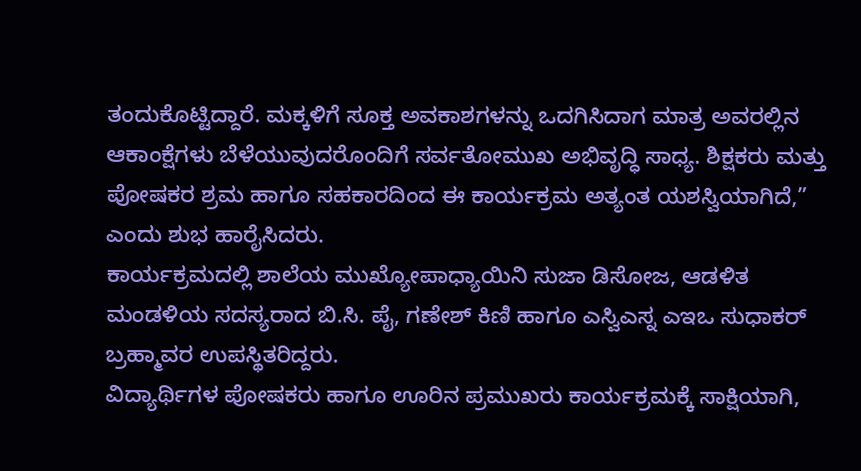ತಂದುಕೊಟ್ಟಿದ್ದಾರೆ. ಮಕ್ಕಳಿಗೆ ಸೂಕ್ತ ಅವಕಾಶಗಳನ್ನು ಒದಗಿಸಿದಾಗ ಮಾತ್ರ ಅವರಲ್ಲಿನ ಆಕಾಂಕ್ಷೆಗಳು ಬೆಳೆಯುವುದರೊಂದಿಗೆ ಸರ್ವತೋಮುಖ ಅಭಿವೃದ್ಧಿ ಸಾಧ್ಯ. ಶಿಕ್ಷಕರು ಮತ್ತು ಪೋಷಕರ ಶ್ರಮ ಹಾಗೂ ಸಹಕಾರದಿಂದ ಈ ಕಾರ್ಯಕ್ರಮ ಅತ್ಯಂತ ಯಶಸ್ವಿಯಾಗಿದೆ,” ಎಂದು ಶುಭ ಹಾರೈಸಿದರು.
ಕಾರ್ಯಕ್ರಮದಲ್ಲಿ ಶಾಲೆಯ ಮುಖ್ಯೋಪಾಧ್ಯಾಯಿನಿ ಸುಜಾ ಡಿಸೋಜ, ಆಡಳಿತ ಮಂಡಳಿಯ ಸದಸ್ಯರಾದ ಬಿ.ಸಿ. ಪೈ, ಗಣೇಶ್ ಕಿಣಿ ಹಾಗೂ ಎಸ್ವಿಎಸ್ನ ಎಇಒ ಸುಧಾಕರ್ ಬ್ರಹ್ಮಾವರ ಉಪಸ್ಥಿತರಿದ್ದರು.
ವಿದ್ಯಾರ್ಥಿಗಳ ಪೋಷಕರು ಹಾಗೂ ಊರಿನ ಪ್ರಮುಖರು ಕಾರ್ಯಕ್ರಮಕ್ಕೆ ಸಾಕ್ಷಿಯಾಗಿ,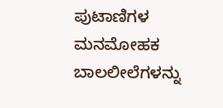ಪುಟಾಣಿಗಳ ಮನಮೋಹಕ ಬಾಲಲೀಲೆಗಳನ್ನು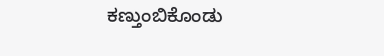ಕಣ್ತುಂಬಿಕೊಂಡು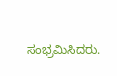ಸಂಭ್ರಮಿಸಿದರು.